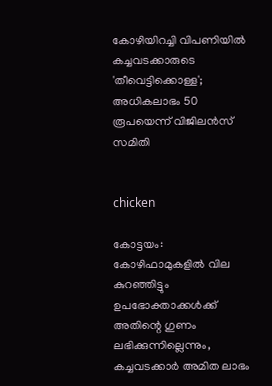കോഴിയിറച്ചി വിപണിയിൽ കച്ചവടക്കാരുടെ 'തീവെട്ടിക്കൊള്ള'; അധികലാഭം 50 രൂപയെന്ന് വിജിലൻസ് സമിതി


chicken

കോട്ടയം: കോഴിഫാമുകളിൽ വില കുറഞ്ഞിട്ടും ഉപഭോക്താക്കൾക്ക് അതിന്റെ ഗുണം ലഭിക്കുന്നില്ലെന്നും, കച്ചവടക്കാർ അമിത ലാഭം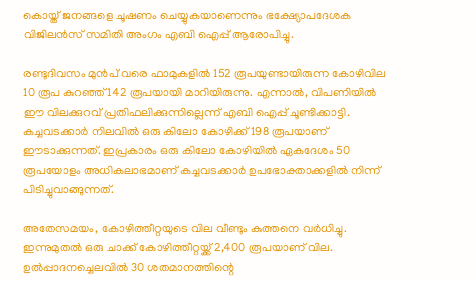കൊയ്ത് ജനങ്ങളെ ചൂഷണം ചെയ്യുകയാണെന്നും ഭക്ഷ്യോപദേശക വിജിലൻസ് സമിതി അംഗം എബി ഐപ്പ് ആരോപിച്ചു.

രണ്ടുദിവസം മുൻപ് വരെ ഫാമുകളിൽ 152 രൂപയുണ്ടായിരുന്ന കോഴിവില 10 രൂപ കുറഞ്ഞ് 142 രൂപയായി മാറിയിരുന്നു. എന്നാൽ, വിപണിയിൽ ഈ വിലക്കുറവ് പ്രതിഫലിക്കുന്നില്ലെന്ന് എബി ഐപ്പ് ചൂണ്ടിക്കാട്ടി. കച്ചവടക്കാർ നിലവിൽ ഒരു കിലോ കോഴിക്ക് 198 രൂപയാണ് ഈടാക്കുന്നത്. ഇപ്രകാരം ഒരു കിലോ കോഴിയിൽ ഏകദേശം 50 രൂപയോളം അധികലാഭമാണ് കച്ചവടക്കാർ ഉപഭോക്താക്കളിൽ നിന്ന് പിടിച്ചുവാങ്ങുന്നത്.

അതേസമയം, കോഴിത്തീറ്റയുടെ വില വീണ്ടും കുത്തനെ വർധിച്ചു. ഇന്നുമുതൽ ഒരു ചാക്ക് കോഴിത്തീറ്റയ്ക്ക് 2,400 രൂപയാണ് വില. ഉൽപ്പാദനച്ചെലവിൽ 30 ശതമാനത്തിന്റെ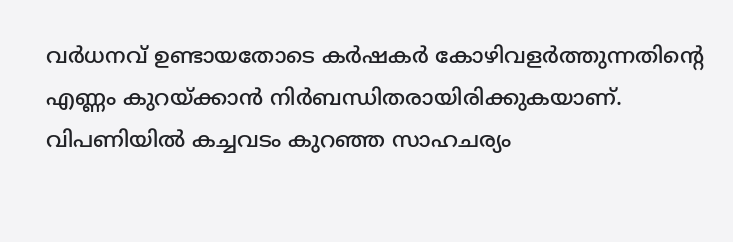വർധനവ് ഉണ്ടായതോടെ കർഷകർ കോഴിവളർത്തുന്നതിന്റെ എണ്ണം കുറയ്ക്കാൻ നിർബന്ധിതരായിരിക്കുകയാണ്. വിപണിയിൽ കച്ചവടം കുറഞ്ഞ സാഹചര്യം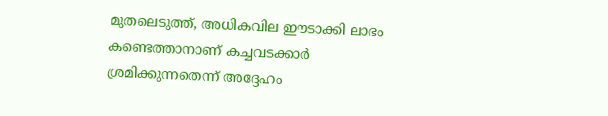മുതലെടുത്ത്, അധികവില ഈടാക്കി ലാഭം കണ്ടെത്താനാണ് കച്ചവടക്കാർ ശ്രമിക്കുന്നതെന്ന് അദ്ദേഹം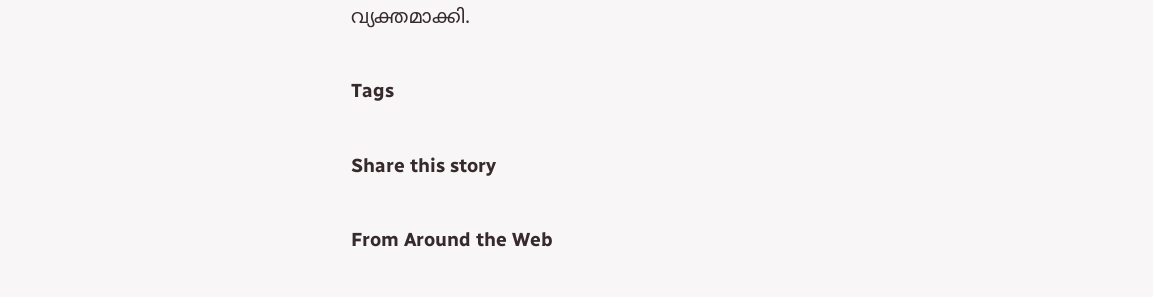വ്യക്തമാക്കി.

Tags

Share this story

From Around the Web